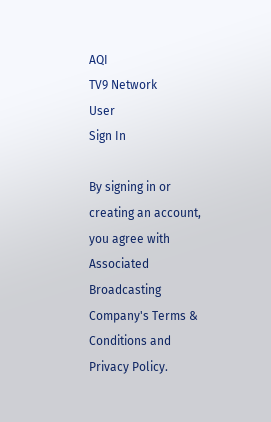AQI
TV9 Network
User
Sign In

By signing in or creating an account, you agree with Associated Broadcasting Company's Terms & Conditions and Privacy Policy.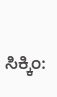ಸಿಕ್ಕಿಂ: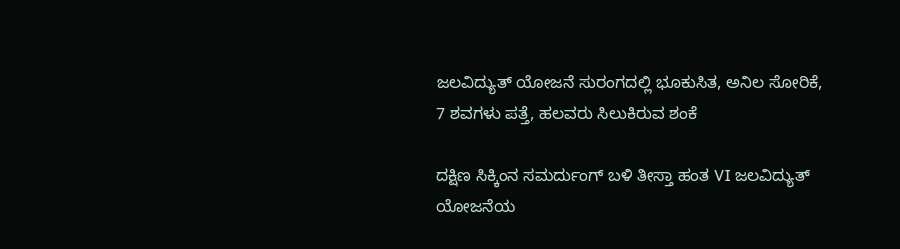ಜಲವಿದ್ಯುತ್ ಯೋಜನೆ ಸುರಂಗದಲ್ಲಿ ಭೂಕುಸಿತ, ಅನಿಲ ಸೋರಿಕೆ, 7 ಶವಗಳು ಪತ್ತೆ, ಹಲವರು ಸಿಲುಕಿರುವ ಶಂಕೆ

ದಕ್ಷಿಣ ಸಿಕ್ಕಿಂನ ಸಮರ್ದುಂಗ್ ಬಳಿ ತೀಸ್ತಾ ಹಂತ VI ಜಲವಿದ್ಯುತ್ ಯೋಜನೆಯ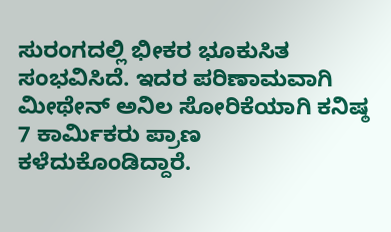ಸುರಂಗದಲ್ಲಿ ಭೀಕರ ಭೂಕುಸಿತ ಸಂಭವಿಸಿದೆ. ಇದರ ಪರಿಣಾಮವಾಗಿ ಮೀಥೇನ್ ಅನಿಲ ಸೋರಿಕೆಯಾಗಿ ಕನಿಷ್ಠ 7 ಕಾರ್ಮಿಕರು ಪ್ರಾಣ ಕಳೆದುಕೊಂಡಿದ್ದಾರೆ.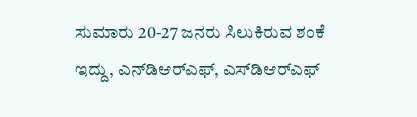ಸುಮಾರು 20-27 ಜನರು ಸಿಲುಕಿರುವ ಶಂಕೆ ಇದ್ದು, ಎನ್‌ಡಿಆರ್‌ಎಫ್, ಎಸ್‌ಡಿಆರ್‌ಎಫ್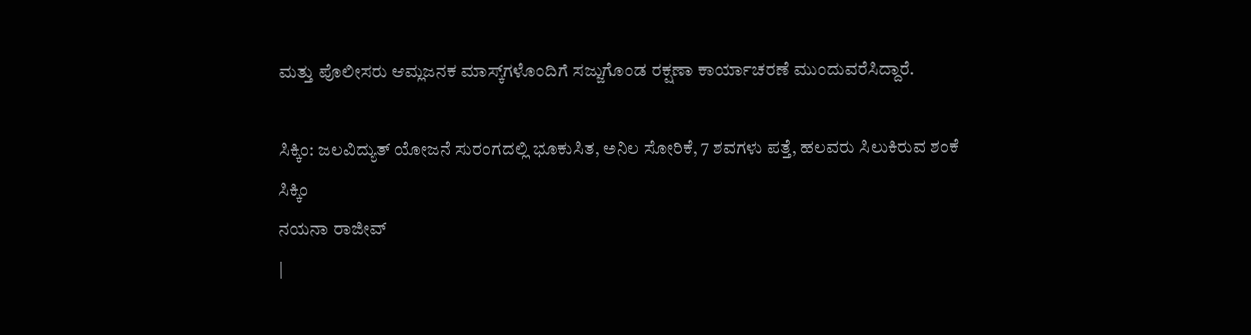ಮತ್ತು ಪೊಲೀಸರು ಆಮ್ಲಜನಕ ಮಾಸ್ಕ್‌ಗಳೊಂದಿಗೆ ಸಜ್ಜುಗೊಂಡ ರಕ್ಷಣಾ ಕಾರ್ಯಾಚರಣೆ ಮುಂದುವರೆಸಿದ್ದಾರೆ.

ಸಿಕ್ಕಿಂ: ಜಲವಿದ್ಯುತ್ ಯೋಜನೆ ಸುರಂಗದಲ್ಲಿ ಭೂಕುಸಿತ, ಅನಿಲ ಸೋರಿಕೆ, 7 ಶವಗಳು ಪತ್ತೆ, ಹಲವರು ಸಿಲುಕಿರುವ ಶಂಕೆ
ಸಿಕ್ಕಿಂ
ನಯನಾ ರಾಜೀವ್
|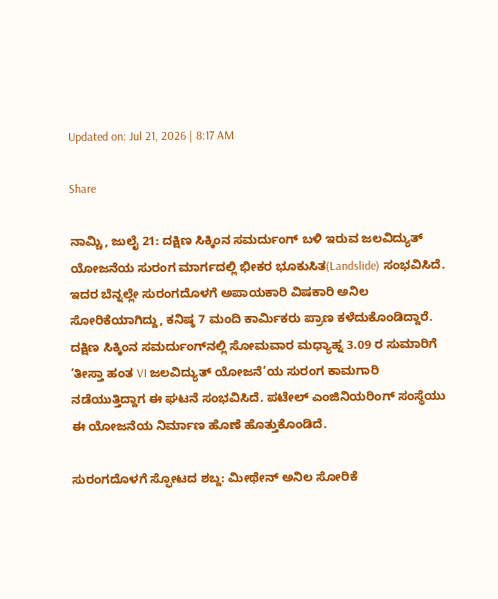Updated on: Jul 21, 2026 | 8:17 AM

Share

ನಾಮ್ಚಿ, ಜುಲೈ 21: ದಕ್ಷಿಣ ಸಿಕ್ಕಿಂನ ಸಮರ್ದುಂಗ್ ಬಳಿ ಇರುವ ಜಲವಿದ್ಯುತ್ ಯೋಜನೆಯ ಸುರಂಗ ಮಾರ್ಗದಲ್ಲಿ ಭೀಕರ ಭೂಕುಸಿತ(Landslide) ಸಂಭವಿಸಿದೆ. ಇದರ ಬೆನ್ನಲ್ಲೇ ಸುರಂಗದೊಳಗೆ ಅಪಾಯಕಾರಿ ವಿಷಕಾರಿ ಅನಿಲ ಸೋರಿಕೆಯಾಗಿದ್ದು, ಕನಿಷ್ಠ 7 ಮಂದಿ ಕಾರ್ಮಿಕರು ಪ್ರಾಣ ಕಳೆದುಕೊಂಡಿದ್ದಾರೆ. ದಕ್ಷಿಣ ಸಿಕ್ಕಿಂನ ಸಮರ್ದುಂಗ್‌ನಲ್ಲಿ ಸೋಮವಾರ ಮಧ್ಯಾಹ್ನ 3.09 ರ ಸುಮಾರಿಗೆ ‘ತೀಸ್ತಾ ಹಂತ VI ಜಲವಿದ್ಯುತ್ ಯೋಜನೆ’ಯ ಸುರಂಗ ಕಾಮಗಾರಿ ನಡೆಯುತ್ತಿದ್ದಾಗ ಈ ಘಟನೆ ಸಂಭವಿಸಿದೆ. ಪಟೇಲ್ ಎಂಜಿನಿಯರಿಂಗ್ ಸಂಸ್ಥೆಯು ಈ ಯೋಜನೆಯ ನಿರ್ಮಾಣ ಹೊಣೆ ಹೊತ್ತುಕೊಂಡಿದೆ.

ಸುರಂಗದೊಳಗೆ ಸ್ಫೋಟದ ಶಬ್ದ: ಮೀಥೇನ್ ಅನಿಲ ಸೋರಿಕೆ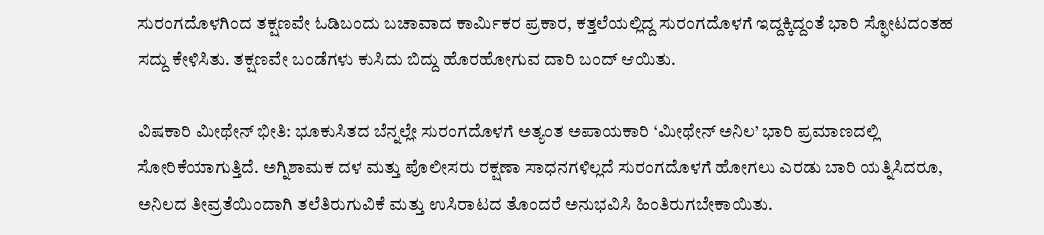ಸುರಂಗದೊಳಗಿಂದ ತಕ್ಷಣವೇ ಓಡಿಬಂದು ಬಚಾವಾದ ಕಾರ್ಮಿಕರ ಪ್ರಕಾರ, ಕತ್ತಲೆಯಲ್ಲಿದ್ದ ಸುರಂಗದೊಳಗೆ ಇದ್ದಕ್ಕಿದ್ದಂತೆ ಭಾರಿ ಸ್ಫೋಟದಂತಹ ಸದ್ದು ಕೇಳಿಸಿತು. ತಕ್ಷಣವೇ ಬಂಡೆಗಳು ಕುಸಿದು ಬಿದ್ದು ಹೊರಹೋಗುವ ದಾರಿ ಬಂದ್ ಆಯಿತು.

ವಿಷಕಾರಿ ಮೀಥೇನ್ ಭೀತಿ: ಭೂಕುಸಿತದ ಬೆನ್ನಲ್ಲೇ ಸುರಂಗದೊಳಗೆ ಅತ್ಯಂತ ಅಪಾಯಕಾರಿ ‘ಮೀಥೇನ್ ಅನಿಲ’ ಭಾರಿ ಪ್ರಮಾಣದಲ್ಲಿ ಸೋರಿಕೆಯಾಗುತ್ತಿದೆ. ಅಗ್ನಿಶಾಮಕ ದಳ ಮತ್ತು ಪೊಲೀಸರು ರಕ್ಷಣಾ ಸಾಧನಗಳಿಲ್ಲದೆ ಸುರಂಗದೊಳಗೆ ಹೋಗಲು ಎರಡು ಬಾರಿ ಯತ್ನಿಸಿದರೂ, ಅನಿಲದ ತೀವ್ರತೆಯಿಂದಾಗಿ ತಲೆತಿರುಗುವಿಕೆ ಮತ್ತು ಉಸಿರಾಟದ ತೊಂದರೆ ಅನುಭವಿಸಿ ಹಿಂತಿರುಗಬೇಕಾಯಿತು.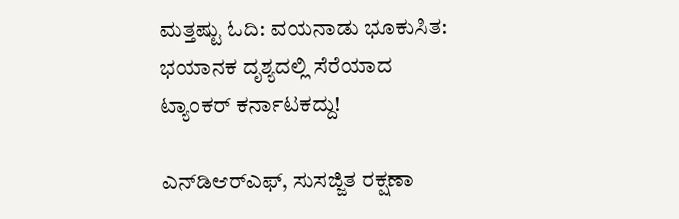ಮತ್ತಷ್ಟು ಓದಿ: ವಯನಾಡು ಭೂಕುಸಿತ: ಭಯಾನಕ ದೃಶ್ಯದಲ್ಲಿ ಸೆರೆಯಾದ ಟ್ಯಾಂಕರ್ ಕರ್ನಾಟಕದ್ದು!

ಎನ್‌ಡಿಆರ್‌ಎಫ್, ಸುಸಜ್ಜಿತ ರಕ್ಷಣಾ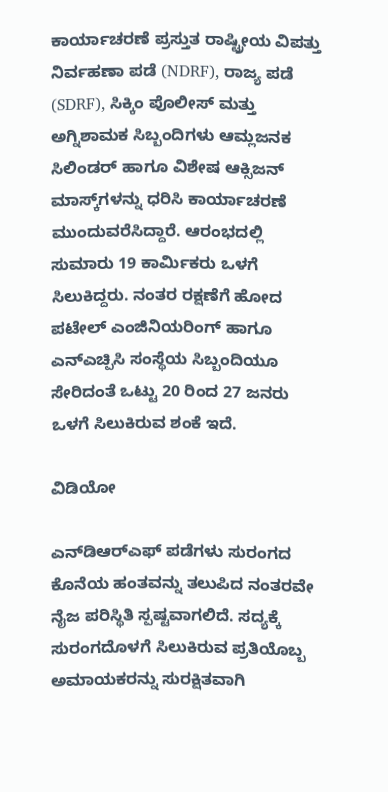ಕಾರ್ಯಾಚರಣೆ ಪ್ರಸ್ತುತ ರಾಷ್ಟ್ರೀಯ ವಿಪತ್ತು ನಿರ್ವಹಣಾ ಪಡೆ (NDRF), ರಾಜ್ಯ ಪಡೆ (SDRF), ಸಿಕ್ಕಿಂ ಪೊಲೀಸ್ ಮತ್ತು ಅಗ್ನಿಶಾಮಕ ಸಿಬ್ಬಂದಿಗಳು ಆಮ್ಲಜನಕ ಸಿಲಿಂಡರ್ ಹಾಗೂ ವಿಶೇಷ ಆಕ್ಸಿಜನ್ ಮಾಸ್ಕ್‌ಗಳನ್ನು ಧರಿಸಿ ಕಾರ್ಯಾಚರಣೆ ಮುಂದುವರೆಸಿದ್ದಾರೆ. ಆರಂಭದಲ್ಲಿ ಸುಮಾರು 19 ಕಾರ್ಮಿಕರು ಒಳಗೆ ಸಿಲುಕಿದ್ದರು. ನಂತರ ರಕ್ಷಣೆಗೆ ಹೋದ ಪಟೇಲ್ ಎಂಜಿನಿಯರಿಂಗ್ ಹಾಗೂ ಎನ್ಎಚ್ಪಿಸಿ ಸಂಸ್ಥೆಯ ಸಿಬ್ಬಂದಿಯೂ ಸೇರಿದಂತೆ ಒಟ್ಟು 20 ರಿಂದ 27 ಜನರು ಒಳಗೆ ಸಿಲುಕಿರುವ ಶಂಕೆ ಇದೆ.

ವಿಡಿಯೋ

ಎನ್‌ಡಿಆರ್‌ಎಫ್ ಪಡೆಗಳು ಸುರಂಗದ ಕೊನೆಯ ಹಂತವನ್ನು ತಲುಪಿದ ನಂತರವೇ ನೈಜ ಪರಿಸ್ಥಿತಿ ಸ್ಪಷ್ಟವಾಗಲಿದೆ. ಸದ್ಯಕ್ಕೆ ಸುರಂಗದೊಳಗೆ ಸಿಲುಕಿರುವ ಪ್ರತಿಯೊಬ್ಬ ಅಮಾಯಕರನ್ನು ಸುರಕ್ಷಿತವಾಗಿ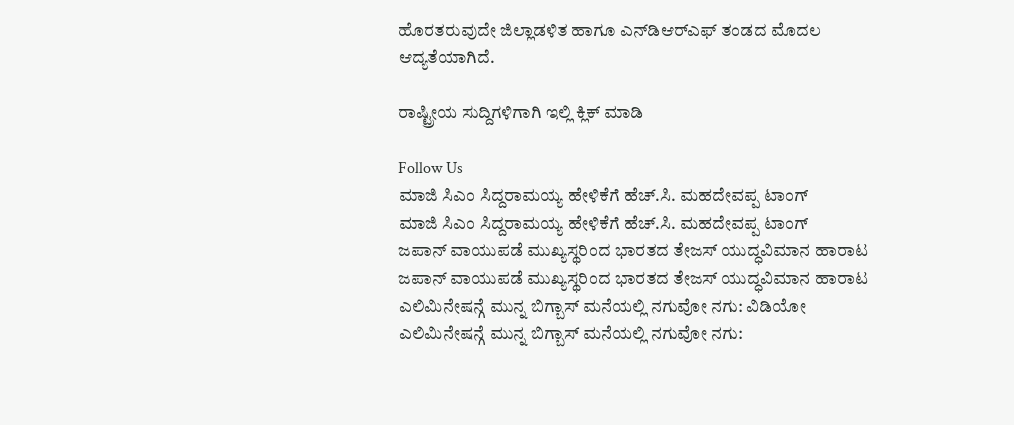ಹೊರತರುವುದೇ ಜಿಲ್ಲಾಡಳಿತ ಹಾಗೂ ಎನ್‌ಡಿಆರ್‌ಎಫ್ ತಂಡದ ಮೊದಲ ಆದ್ಯತೆಯಾಗಿದೆ.

ರಾಷ್ಟ್ರೀಯ ಸುದ್ದಿಗಳಿಗಾಗಿ ಇಲ್ಲಿ ಕ್ಲಿಕ್ ಮಾಡಿ

Follow Us
ಮಾಜಿ ಸಿಎಂ ಸಿದ್ದರಾಮಯ್ಯ ಹೇಳಿಕೆಗೆ ಹೆಚ್.ಸಿ. ಮಹದೇವಪ್ಪ ಟಾಂಗ್
ಮಾಜಿ ಸಿಎಂ ಸಿದ್ದರಾಮಯ್ಯ ಹೇಳಿಕೆಗೆ ಹೆಚ್.ಸಿ. ಮಹದೇವಪ್ಪ ಟಾಂಗ್
ಜಪಾನ್ ವಾಯುಪಡೆ ಮುಖ್ಯಸ್ಥರಿಂದ ಭಾರತದ ತೇಜಸ್ ಯುದ್ಧವಿಮಾನ ಹಾರಾಟ
ಜಪಾನ್ ವಾಯುಪಡೆ ಮುಖ್ಯಸ್ಥರಿಂದ ಭಾರತದ ತೇಜಸ್ ಯುದ್ಧವಿಮಾನ ಹಾರಾಟ
ಎಲಿಮಿನೇಷನ್ಗೆ ಮುನ್ನ ಬಿಗ್ಬಾಸ್ ಮನೆಯಲ್ಲಿ ನಗುವೋ ನಗು: ವಿಡಿಯೋ
ಎಲಿಮಿನೇಷನ್ಗೆ ಮುನ್ನ ಬಿಗ್ಬಾಸ್ ಮನೆಯಲ್ಲಿ ನಗುವೋ ನಗು: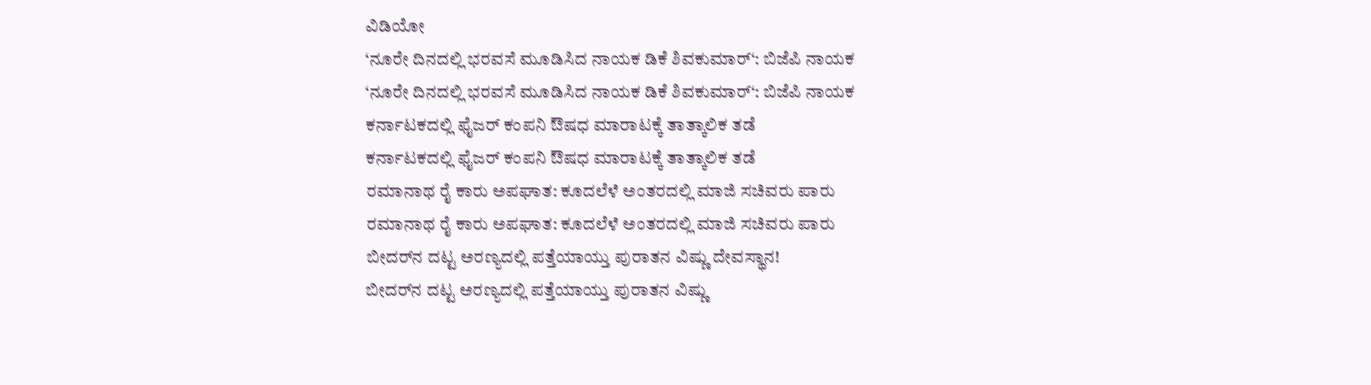ವಿಡಿಯೋ
‘ನೂರೇ ದಿನದಲ್ಲಿ ಭರವಸೆ ಮೂಡಿಸಿದ ನಾಯಕ ಡಿಕೆ ಶಿವಕುಮಾರ್‘: ಬಿಜೆಪಿ ನಾಯಕ
‘ನೂರೇ ದಿನದಲ್ಲಿ ಭರವಸೆ ಮೂಡಿಸಿದ ನಾಯಕ ಡಿಕೆ ಶಿವಕುಮಾರ್‘: ಬಿಜೆಪಿ ನಾಯಕ
ಕರ್ನಾಟಕದಲ್ಲಿ ಫೈಜರ್ ಕಂಪನಿ ಔಷಧ ಮಾರಾಟಕ್ಕೆ ತಾತ್ಕಾಲಿಕ ತಡೆ
ಕರ್ನಾಟಕದಲ್ಲಿ ಫೈಜರ್ ಕಂಪನಿ ಔಷಧ ಮಾರಾಟಕ್ಕೆ ತಾತ್ಕಾಲಿಕ ತಡೆ
ರಮಾನಾಥ ರೈ ಕಾರು ಅಪಘಾತ: ಕೂದಲೆಳೆ ಅಂತರದಲ್ಲಿ ಮಾಜಿ ಸಚಿವರು ಪಾರು
ರಮಾನಾಥ ರೈ ಕಾರು ಅಪಘಾತ: ಕೂದಲೆಳೆ ಅಂತರದಲ್ಲಿ ಮಾಜಿ ಸಚಿವರು ಪಾರು
ಬೀದರ್‌ನ ದಟ್ಟ ಅರಣ್ಯದಲ್ಲಿ ಪತ್ತೆಯಾಯ್ತು ಪುರಾತನ ವಿಷ್ಣು ದೇವಸ್ಥಾನ!
ಬೀದರ್‌ನ ದಟ್ಟ ಅರಣ್ಯದಲ್ಲಿ ಪತ್ತೆಯಾಯ್ತು ಪುರಾತನ ವಿಷ್ಣು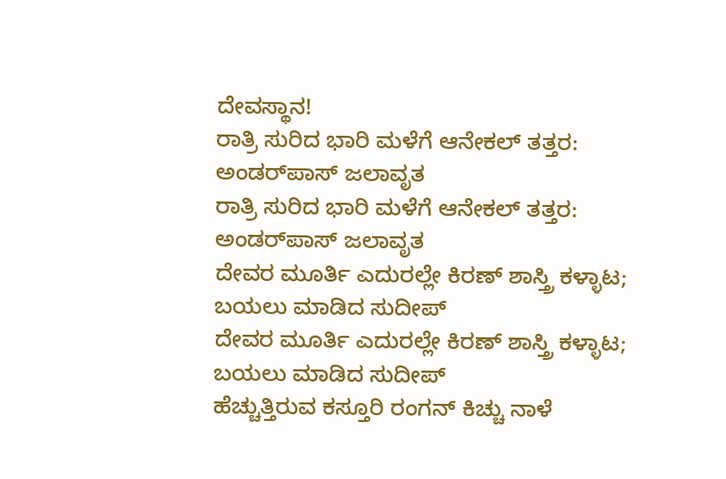ದೇವಸ್ಥಾನ!
ರಾತ್ರಿ ಸುರಿದ ಭಾರಿ ಮಳೆಗೆ ಆನೇಕಲ್ ತತ್ತರ: ಅಂಡರ್‌ಪಾಸ್ ಜಲಾವೃತ
ರಾತ್ರಿ ಸುರಿದ ಭಾರಿ ಮಳೆಗೆ ಆನೇಕಲ್ ತತ್ತರ: ಅಂಡರ್‌ಪಾಸ್ ಜಲಾವೃತ
ದೇವರ ಮೂರ್ತಿ ಎದುರಲ್ಲೇ ಕಿರಣ್ ಶಾಸ್ತ್ರಿ ಕಳ್ಳಾಟ; ಬಯಲು ಮಾಡಿದ ಸುದೀಪ್
ದೇವರ ಮೂರ್ತಿ ಎದುರಲ್ಲೇ ಕಿರಣ್ ಶಾಸ್ತ್ರಿ ಕಳ್ಳಾಟ; ಬಯಲು ಮಾಡಿದ ಸುದೀಪ್
ಹೆಚ್ಚುತ್ತಿರುವ ಕಸ್ತೂರಿ ರಂಗನ್ ಕಿಚ್ಚು ನಾಳೆ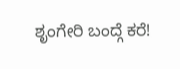ಶೃಂಗೇರಿ ಬಂದ್ಗೆ ಕರೆ!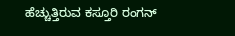ಹೆಚ್ಚುತ್ತಿರುವ ಕಸ್ತೂರಿ ರಂಗನ್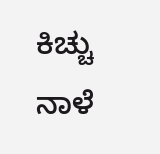ಕಿಚ್ಚು ನಾಳೆ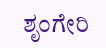ಶೃಂಗೇರಿ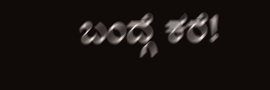ಬಂದ್ಗೆ ಕರೆ!